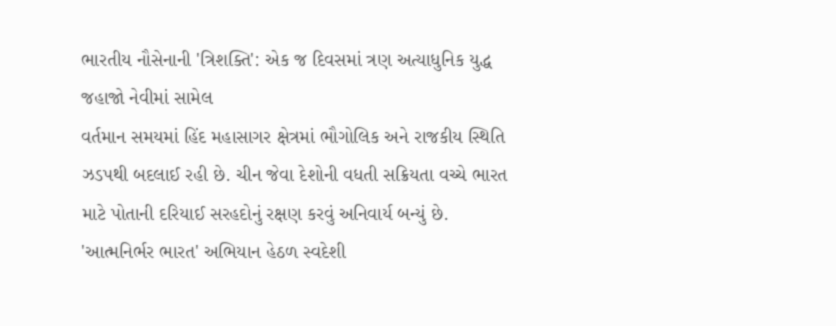ભારતીય નૌસેનાની 'ત્રિશક્તિ': એક જ દિવસમાં ત્રણ અત્યાધુનિક યુદ્ધ જહાજો નેવીમાં સામેલ
વર્તમાન સમયમાં હિંદ મહાસાગર ક્ષેત્રમાં ભૌગોલિક અને રાજકીય સ્થિતિ ઝડપથી બદલાઈ રહી છે. ચીન જેવા દેશોની વધતી સક્રિયતા વચ્ચે ભારત માટે પોતાની દરિયાઈ સરહદોનું રક્ષણ કરવું અનિવાર્ય બન્યું છે. 'આત્મનિર્ભર ભારત' અભિયાન હેઠળ સ્વદેશી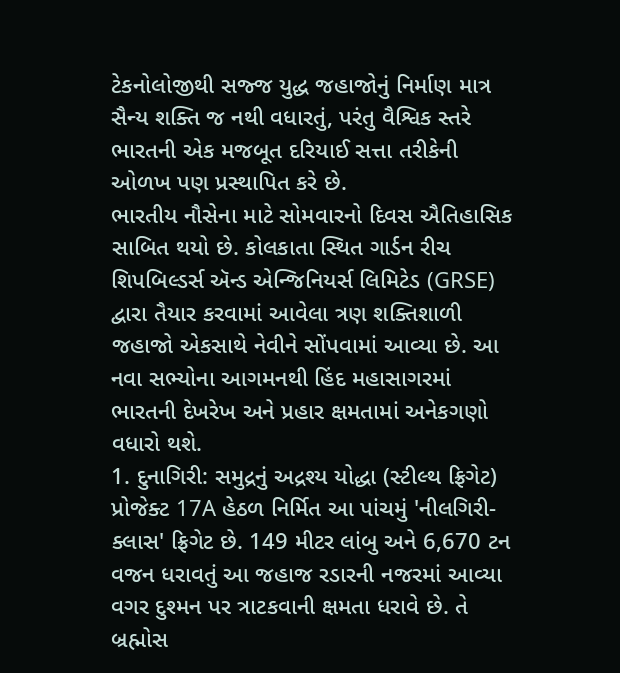ટેકનોલોજીથી સજ્જ યુદ્ધ જહાજોનું નિર્માણ માત્ર સૈન્ય શક્તિ જ નથી વધારતું, પરંતુ વૈશ્વિક સ્તરે ભારતની એક મજબૂત દરિયાઈ સત્તા તરીકેની ઓળખ પણ પ્રસ્થાપિત કરે છે.
ભારતીય નૌસેના માટે સોમવારનો દિવસ ઐતિહાસિક સાબિત થયો છે. કોલકાતા સ્થિત ગાર્ડન રીચ શિપબિલ્ડર્સ ઍન્ડ એન્જિનિયર્સ લિમિટેડ (GRSE) દ્વારા તૈયાર કરવામાં આવેલા ત્રણ શક્તિશાળી જહાજો એકસાથે નેવીને સોંપવામાં આવ્યા છે. આ નવા સભ્યોના આગમનથી હિંદ મહાસાગરમાં ભારતની દેખરેખ અને પ્રહાર ક્ષમતામાં અનેકગણો વધારો થશે.
1. દુનાગિરી: સમુદ્રનું અદ્રશ્ય યોદ્ધા (સ્ટીલ્થ ફ્રિગેટ)
પ્રોજેક્ટ 17A હેઠળ નિર્મિત આ પાંચમું 'નીલગિરી-ક્લાસ' ફ્રિગેટ છે. 149 મીટર લાંબુ અને 6,670 ટન વજન ધરાવતું આ જહાજ રડારની નજરમાં આવ્યા વગર દુશ્મન પર ત્રાટકવાની ક્ષમતા ધરાવે છે. તે બ્રહ્મોસ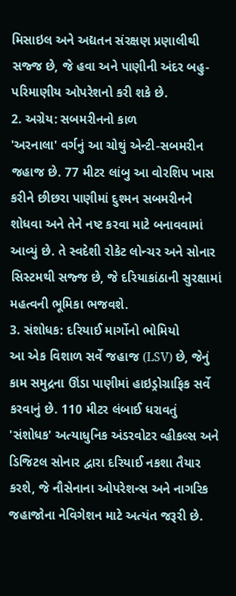મિસાઇલ અને અદ્યતન સંરક્ષણ પ્રણાલીથી સજ્જ છે, જે હવા અને પાણીની અંદર બહુ-પરિમાણીય ઓપરેશનો કરી શકે છે.
2. અગ્રેય: સબમરીનનો કાળ
'અરનાલા' વર્ગનું આ ચોથું એન્ટી-સબમરીન જહાજ છે. 77 મીટર લાંબુ આ વોરશિપ ખાસ કરીને છીછરા પાણીમાં દુશ્મન સબમરીનને શોધવા અને તેને નષ્ટ કરવા માટે બનાવવામાં આવ્યું છે. તે સ્વદેશી રોકેટ લોન્ચર અને સોનાર સિસ્ટમથી સજ્જ છે, જે દરિયાકાંઠાની સુરક્ષામાં મહત્વની ભૂમિકા ભજવશે.
3. સંશોધક: દરિયાઈ માર્ગોનો ભોમિયો
આ એક વિશાળ સર્વે જહાજ (LSV) છે, જેનું કામ સમુદ્રના ઊંડા પાણીમાં હાઇડ્રોગ્રાફિક સર્વે કરવાનું છે. 110 મીટર લંબાઈ ધરાવતું 'સંશોધક' અત્યાધુનિક અંડરવોટર વ્હીકલ્સ અને ડિજિટલ સોનાર દ્વારા દરિયાઈ નકશા તૈયાર કરશે, જે નૌસેનાના ઓપરેશન્સ અને નાગરિક જહાજોના નેવિગેશન માટે અત્યંત જરૂરી છે.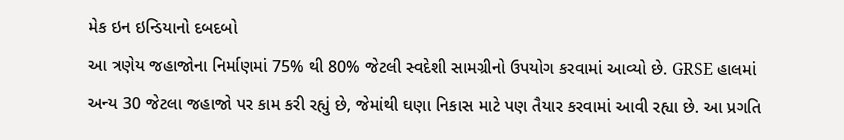મેક ઇન ઇન્ડિયાનો દબદબો
આ ત્રણેય જહાજોના નિર્માણમાં 75% થી 80% જેટલી સ્વદેશી સામગ્રીનો ઉપયોગ કરવામાં આવ્યો છે. GRSE હાલમાં અન્ય 30 જેટલા જહાજો પર કામ કરી રહ્યું છે, જેમાંથી ઘણા નિકાસ માટે પણ તૈયાર કરવામાં આવી રહ્યા છે. આ પ્રગતિ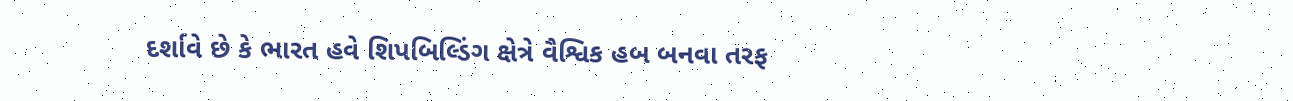દર્શાવે છે કે ભારત હવે શિપબિલ્ડિંગ ક્ષેત્રે વૈશ્વિક હબ બનવા તરફ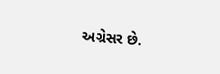અગ્રેસર છે.